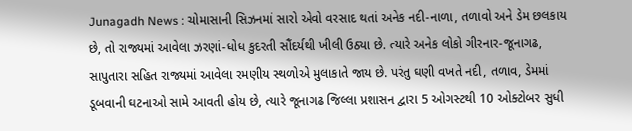Junagadh News : ચોમાસાની સિઝનમાં સારો એવો વરસાદ થતાં અનેક નદી-નાળા, તળાવો અને ડેમ છલકાય છે, તો રાજ્યમાં આવેલા ઝરણાં-ધોધ કુદરતી સૌંદર્યથી ખીલી ઉઠ્યા છે. ત્યારે અનેક લોકો ગીરનાર-જૂનાગઢ, સાપુતારા સહિત રાજ્યમાં આવેલા રમણીય સ્થળોએ મુલાકાતે જાય છે. પરંતુ ઘણી વખતે નદી, તળાવ, ડેમમાં ડૂબવાની ઘટનાઓ સામે આવતી હોય છે, ત્યારે જૂનાગઢ જિલ્લા પ્રશાસન દ્વારા 5 ઓગસ્ટથી 10 ઓક્ટોબર સુધી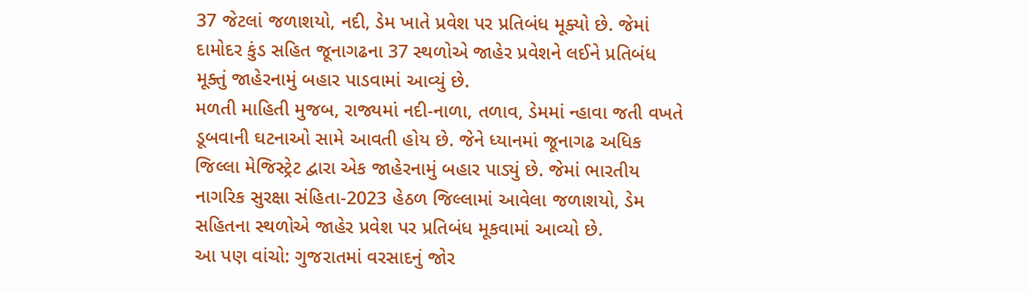37 જેટલાં જળાશયો, નદી, ડેમ ખાતે પ્રવેશ પર પ્રતિબંધ મૂક્યો છે. જેમાં દામોદર કુંડ સહિત જૂનાગઢના 37 સ્થળોએ જાહેર પ્રવેશને લઈને પ્રતિબંધ મૂક્તું જાહેરનામું બહાર પાડવામાં આવ્યું છે.
મળતી માહિતી મુજબ, રાજ્યમાં નદી-નાળા, તળાવ, ડેમમાં ન્હાવા જતી વખતે ડૂબવાની ઘટનાઓ સામે આવતી હોય છે. જેને ધ્યાનમાં જૂનાગઢ અધિક જિલ્લા મેજિસ્ટ્રેટ દ્વારા એક જાહેરનામું બહાર પાડ્યું છે. જેમાં ભારતીય નાગરિક સુરક્ષા સંહિતા-2023 હેઠળ જિલ્લામાં આવેલા જળાશયો, ડેમ સહિતના સ્થળોએ જાહેર પ્રવેશ પર પ્રતિબંધ મૂકવામાં આવ્યો છે.
આ પણ વાંચો: ગુજરાતમાં વરસાદનું જોર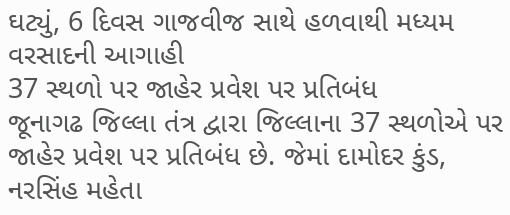ઘટ્યું, 6 દિવસ ગાજવીજ સાથે હળવાથી મધ્યમ વરસાદની આગાહી
37 સ્થળો પર જાહેર પ્રવેશ પર પ્રતિબંધ
જૂનાગઢ જિલ્લા તંત્ર દ્વારા જિલ્લાના 37 સ્થળોએ પર જાહેર પ્રવેશ પર પ્રતિબંધ છે. જેમાં દામોદર કુંડ, નરસિંહ મહેતા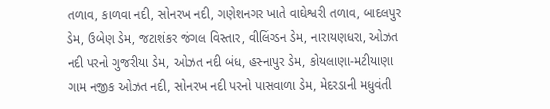તળાવ, કાળવા નદી, સોનરખ નદી, ગણેશનગર ખાતે વાઘેશ્વરી તળાવ, બાદલપુર ડેમ, ઉબેણ ડેમ, જટાશંકર જંગલ વિસ્તાર, વીલિંગ્ડન ડેમ, નારાયણધરા, ઓઝત નદી પરનો ગુજરીયા ડેમ, ઓઝત નદી બંધ, હસ્નાપુર ડેમ, કોયલાણા-મટીયાણા ગામ નજીક ઓઝત નદી, સોનરખ નદી પરનો પાસવાળા ડેમ, મેદરડાની મધુવંતી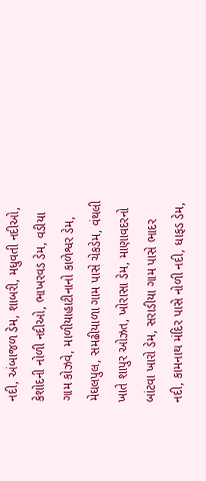નદી, અંબાજળ ડેમ, શાબરી, મધુવતી નદીઓ, કેશોદની નોળી નદીઓ, ભાખરવડ ડેમ, વડીયા ગામ કોઝવે, માળીયાહાટીનાનો કાળેશ્વર ડેમ, મેઘલપુલ, સમઢીયાળા ગામ પાસે ચેકડેમ, વંથલી ખાતે શાપુર ઓઝત, ખોરાસા ડેમ, માણાવદરનો બાંટવા ખારો ડેમ, સરાડીયા ગામ પાસે ભાદર નદી, કામનાથ મંદિર પાસે નોળી નદી, ધાફડ ડેમ,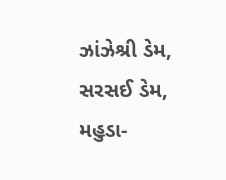ઝાંઝેશ્રી ડેમ, સરસઈ ડેમ, મહુડા-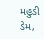મહુડી ડેમ,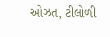ઓઝત, ટીલોળી